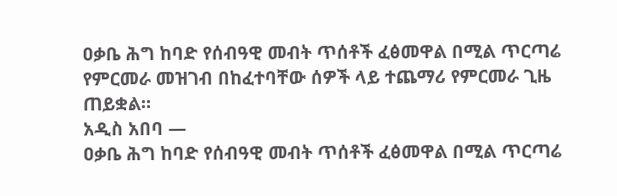ዐቃቤ ሕግ ከባድ የሰብዓዊ መብት ጥሰቶች ፈፅመዋል በሚል ጥርጣሬ የምርመራ መዝገብ በከፈተባቸው ሰዎች ላይ ተጨማሪ የምርመራ ጊዜ ጠይቋል።
አዲስ አበባ —
ዐቃቤ ሕግ ከባድ የሰብዓዊ መብት ጥሰቶች ፈፅመዋል በሚል ጥርጣሬ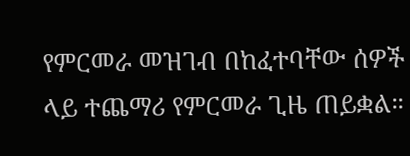የምርመራ መዝገብ በከፈተባቸው ሰዎች ላይ ተጨማሪ የምርመራ ጊዜ ጠይቋል።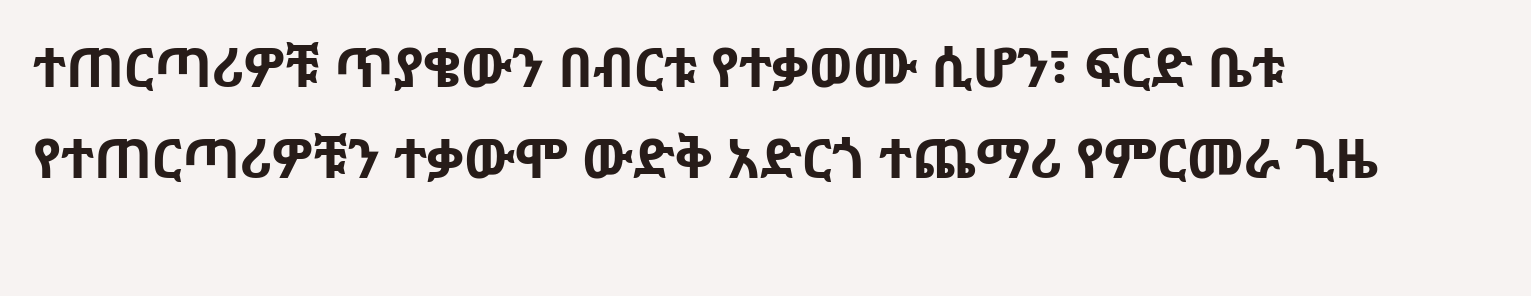ተጠርጣሪዎቹ ጥያቄውን በብርቱ የተቃወሙ ሲሆን፣ ፍርድ ቤቱ የተጠርጣሪዎቹን ተቃውሞ ውድቅ አድርጎ ተጨማሪ የምርመራ ጊዜ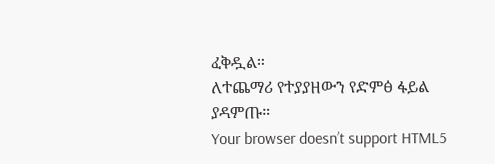ፈቅዷል።
ለተጨማሪ የተያያዘውን የድምፅ ፋይል ያዳምጡ።
Your browser doesn’t support HTML5